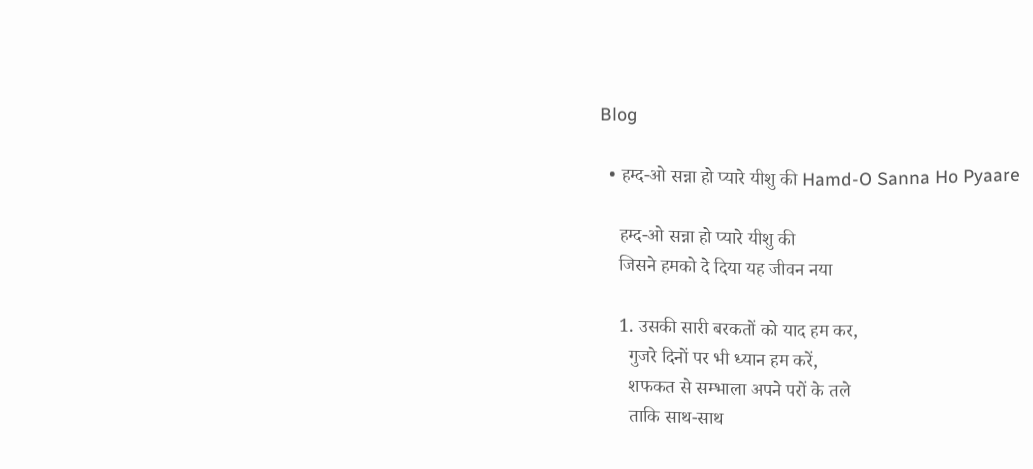Blog

  • हम्द-ओ सन्ना हो प्यारे यीशु की Hamd-O Sanna Ho Pyaare

    हम्द-ओ सन्ना हो प्यारे यीशु की
    जिसने हमको दे दिया यह जीवन नया

    1. उसकी सारी बरकतों को याद हम कर,
      गुजरे दिनों पर भी ध्यान हम करें,
      शफकत से सम्भाला अपने परों के तले
      ताकि साथ-साथ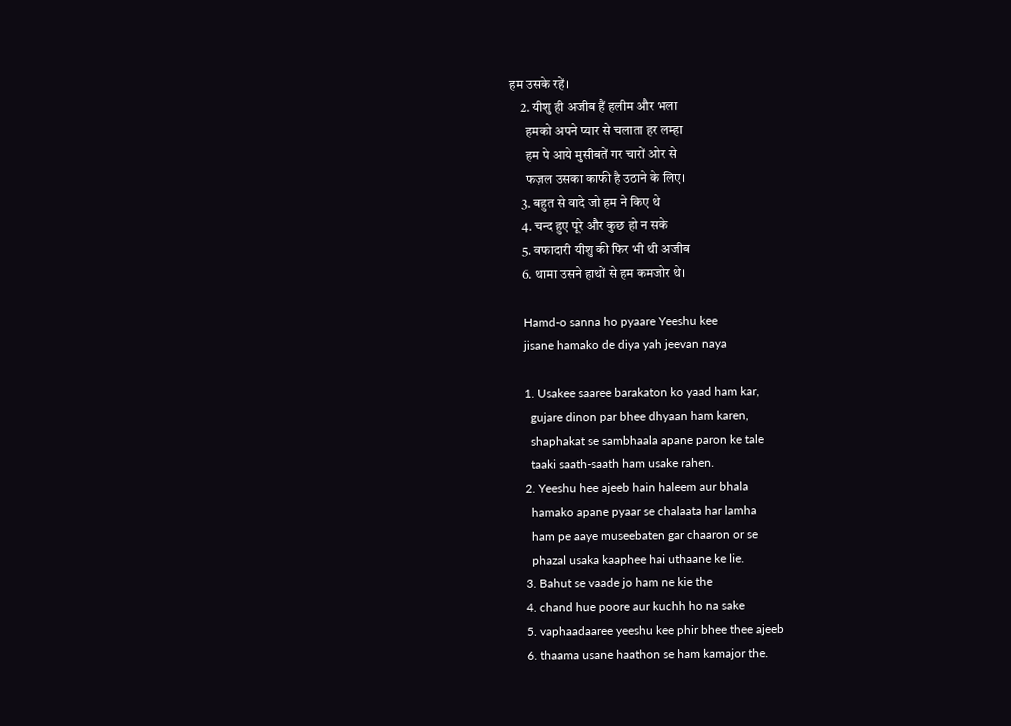हम उसके रहें।
    2. यीशु ही अजीब हैं हलीम और भला
      हमको अपने प्यार से चलाता हर लम्हा
      हम पे आये मुसीबतें गर चारों ओर से
      फज़ल उसका काफी है उठाने के लिए।
    3. बहुत से वादे जो हम ने किए थे
    4. चन्द हुए पूरे और कुछ हो न सके
    5. वफादारी यीशु की फिर भी थी अजीब
    6. थामा उसने हाथों से हम कमजोर थे।

    Hamd-o sanna ho pyaare Yeeshu kee
    jisane hamako de diya yah jeevan naya

    1. Usakee saaree barakaton ko yaad ham kar,
      gujare dinon par bhee dhyaan ham karen,
      shaphakat se sambhaala apane paron ke tale
      taaki saath-saath ham usake rahen.
    2. Yeeshu hee ajeeb hain haleem aur bhala
      hamako apane pyaar se chalaata har lamha
      ham pe aaye museebaten gar chaaron or se
      phazal usaka kaaphee hai uthaane ke lie.
    3. Bahut se vaade jo ham ne kie the
    4. chand hue poore aur kuchh ho na sake
    5. vaphaadaaree yeeshu kee phir bhee thee ajeeb
    6. thaama usane haathon se ham kamajor the.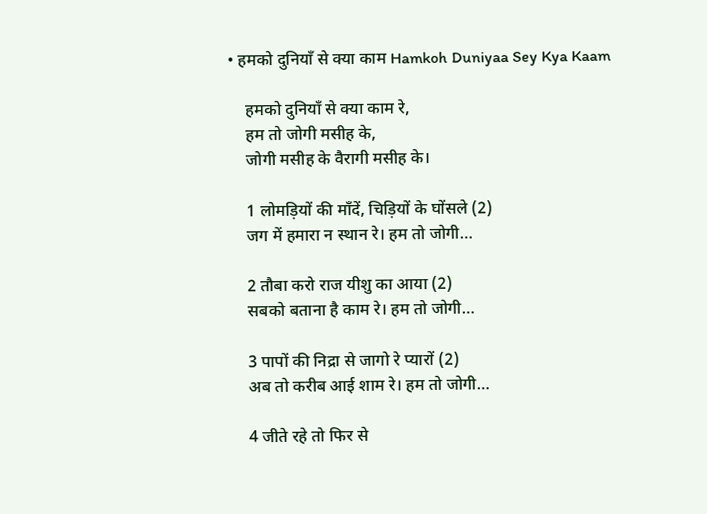• हमको दुनियाँ से क्या काम Hamkoh Duniyaa Sey Kya Kaam

    हमको दुनियाँ से क्या काम रे,
    हम तो जोगी मसीह के,
    जोगी मसीह के वैरागी मसीह के।

    1 लोमड़ियों की माँदें, चिड़ियों के घोंसले (2)
    जग में हमारा न स्थान रे। हम तो जोगी…

    2 तौबा करो राज यीशु का आया (2)
    सबको बताना है काम रे। हम तो जोगी…

    3 पापों की निद्रा से जागो रे प्यारों (2)
    अब तो करीब आई शाम रे। हम तो जोगी…

    4 जीते रहे तो फिर से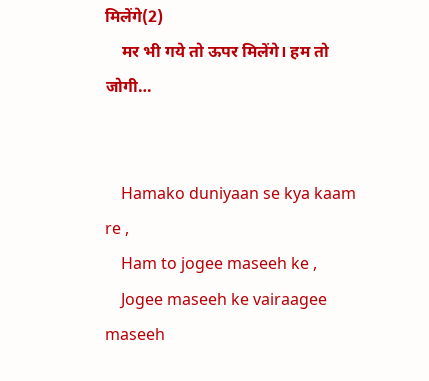मिलेंगे(2)
    मर भी गये तो ऊपर मिलेंगे। हम तो जोगी…


    Hamako duniyaan se kya kaam re ,
    Ham to jogee maseeh ke ,
    Jogee maseeh ke vairaagee maseeh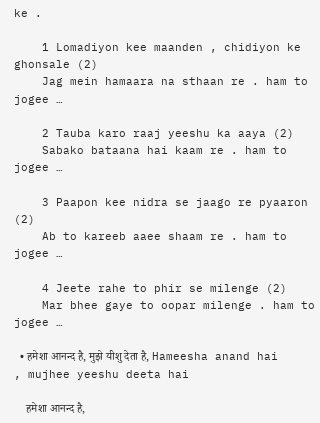ke .

    1 Lomadiyon kee maanden , chidiyon ke ghonsale (2)
    Jag mein hamaara na sthaan re . ham to jogee …

    2 Tauba karo raaj yeeshu ka aaya (2)
    Sabako bataana hai kaam re . ham to jogee …

    3 Paapon kee nidra se jaago re pyaaron (2)
    Ab to kareeb aaee shaam re . ham to jogee …

    4 Jeete rahe to phir se milenge (2)
    Mar bhee gaye to oopar milenge . ham to jogee …

  • हमेशा आनन्द है, मुझे यीशु देता है, Hameesha anand hai , mujhee yeeshu deeta hai

    हमेशा आनन्द है,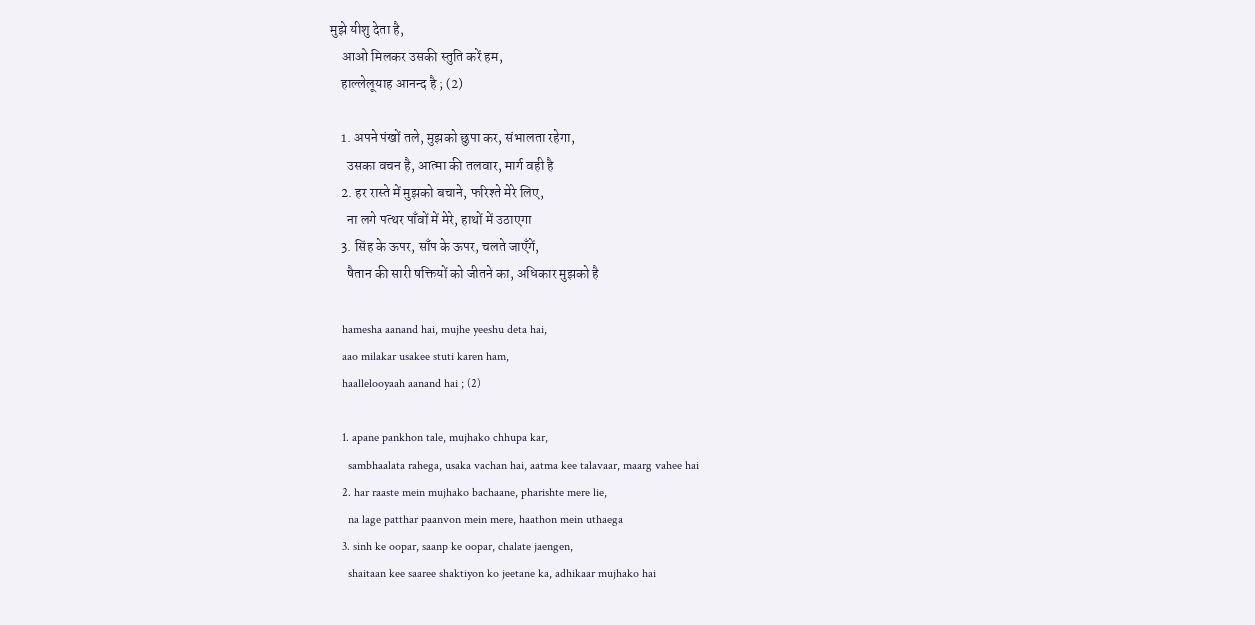मुझे यीशु देता है,
    आओ मिलकर उसकी स्तुति करें हम,
    हाल्लेलूयाह आनन्द है ; (2)

    1. अपने पंखों तले, मुझको छुपा कर, संभालता रहेगा,
      उसका वचन है, आत्मा की तलवार, मार्ग वही है
    2. हर रास्ते में मुझको बचाने, फरिश्ते मेरे लिए,
      ना लगे पत्थर पाँवों में मेरे, हाथों में उठाएगा
    3. सिंह के ऊपर, साँप के ऊपर, चलते जाएँगें,
      षैतान की सारी षक्तियों को जीतने का, अधिकार मुझको है

    hamesha aanand hai, mujhe yeeshu deta hai,
    aao milakar usakee stuti karen ham,
    haallelooyaah aanand hai ; (2)

    1. apane pankhon tale, mujhako chhupa kar,
      sambhaalata rahega, usaka vachan hai, aatma kee talavaar, maarg vahee hai
    2. har raaste mein mujhako bachaane, pharishte mere lie,
      na lage patthar paanvon mein mere, haathon mein uthaega
    3. sinh ke oopar, saanp ke oopar, chalate jaengen,
      shaitaan kee saaree shaktiyon ko jeetane ka, adhikaar mujhako hai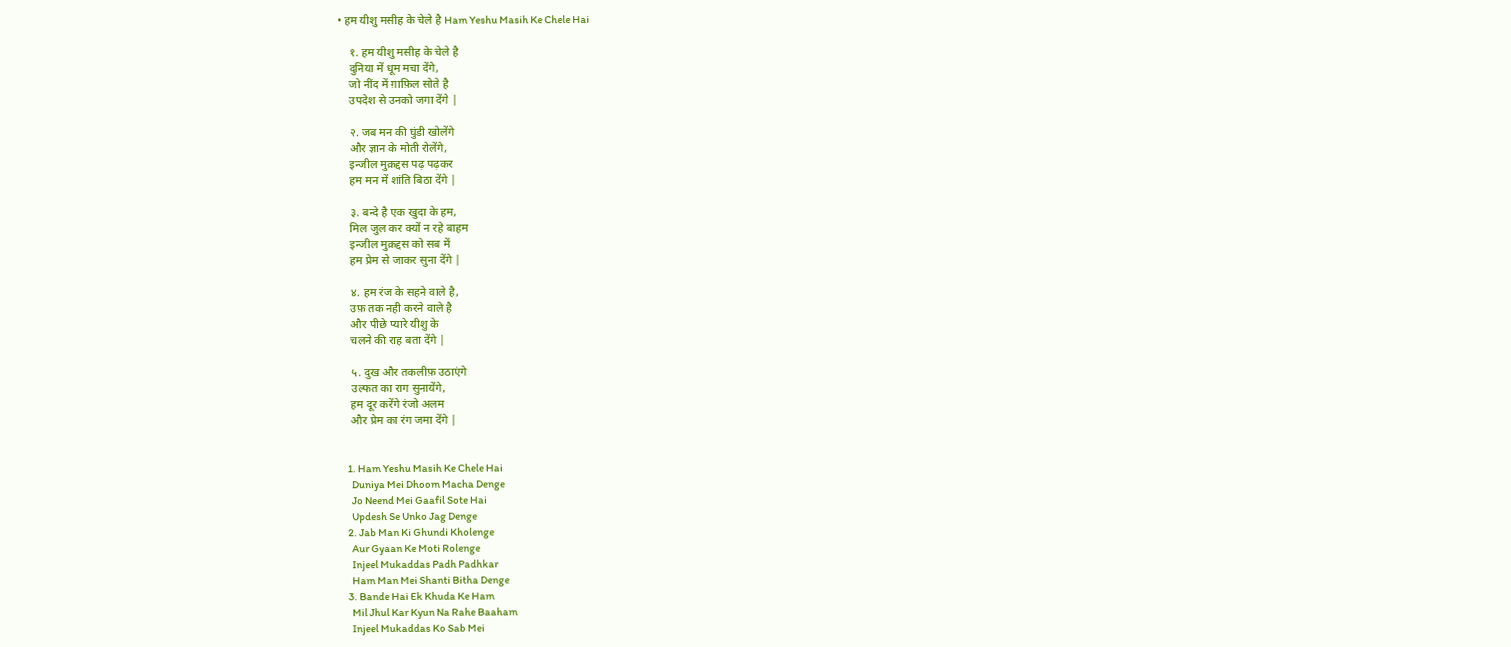• हम यीशु मसीह के चेले है Ham Yeshu Masih Ke Chele Hai

    १. हम यीशु मसीह के चेले है
    दुनिया में धूम मचा देंगे,
    जो नींद में ग़ाफ़िल सोते है
    उपदेश से उनको जगा देंगे |

    २. जब मन की घुंडी खोलेंगे
    और ज्ञान के मोती रोलेंगे,
    इन्जील मुक़द्दस पढ़ पढ़कर
    हम मन में शांति बिठा देंगे |

    ३. बन्दे है एक खुदा के हम,
    मिल जुल कर क्यों न रहे बाहम
    इन्जील मुक़द्दस को सब में
    हम प्रेम से जाकर सुना देंगे |

    ४. हम रंज के सहने वाले है,
    उफ़ तक नही करने वाले है
    और पीछे प्यारे यीशु के
    चलने की राह बता देंगे |

    ५. दुख और तकलीफ़ उठाएंगे
    उल्फत का राग सुनायेंगे,
    हम दूर करेंगे रंजो अलम
    और प्रेम का रंग जमा देंगे |


    1. Ham Yeshu Masih Ke Chele Hai
      Duniya Mei Dhoom Macha Denge
      Jo Neend Mei Gaafil Sote Hai
      Updesh Se Unko Jag Denge
    2. Jab Man Ki Ghundi Kholenge
      Aur Gyaan Ke Moti Rolenge
      Injeel Mukaddas Padh Padhkar
      Ham Man Mei Shanti Bitha Denge
    3. Bande Hai Ek Khuda Ke Ham
      Mil Jhul Kar Kyun Na Rahe Baaham
      Injeel Mukaddas Ko Sab Mei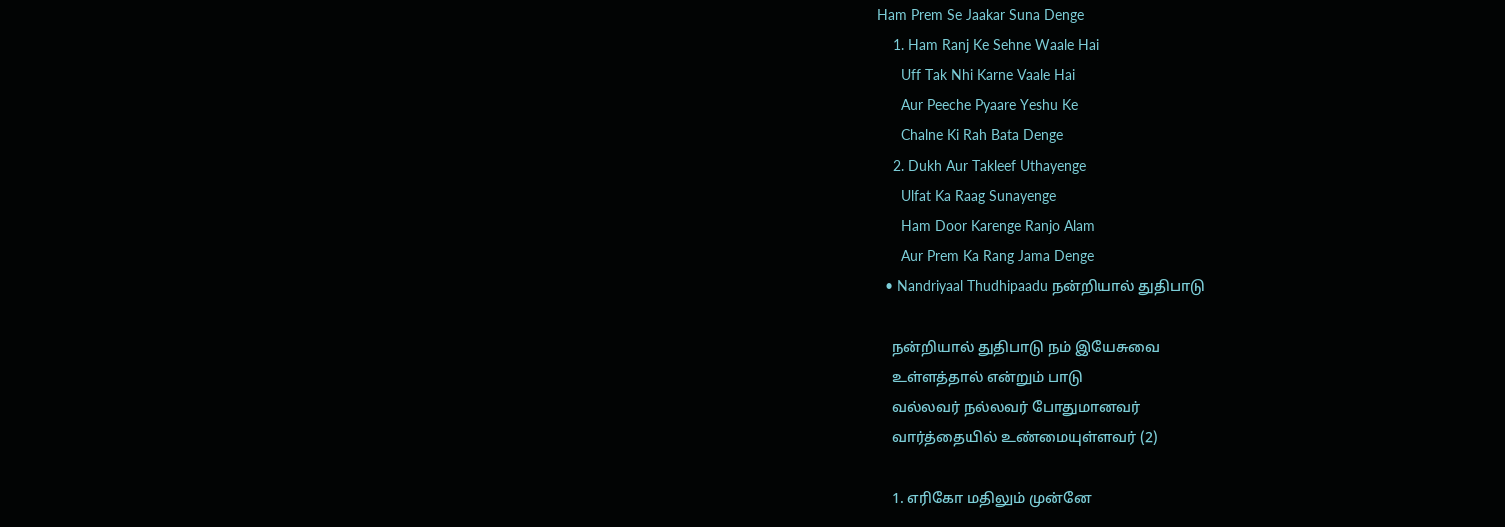Ham Prem Se Jaakar Suna Denge
    1. Ham Ranj Ke Sehne Waale Hai
      Uff Tak Nhi Karne Vaale Hai
      Aur Peeche Pyaare Yeshu Ke
      Chalne Ki Rah Bata Denge
    2. Dukh Aur Takleef Uthayenge
      Ulfat Ka Raag Sunayenge
      Ham Door Karenge Ranjo Alam
      Aur Prem Ka Rang Jama Denge
  • Nandriyaal Thudhipaadu நன்றியால் துதிபாடு

    நன்றியால் துதிபாடு நம் இயேசுவை
    உள்ளத்தால் என்றும் பாடு
    வல்லவர் நல்லவர் போதுமானவர்
    வார்த்தையில் உண்மையுள்ளவர் (2)

    1. எரிகோ மதிலும் முன்னே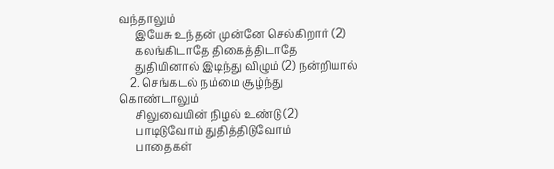வந்தாலும்
      இயேசு உந்தன் முன்னே செல்கிறார் (2)
      கலங்கிடாதே திகைத்திடாதே
      துதியினால் இடிந்து விழும் (2) நன்றியால்
    2. செங்கடல் நம்மை சூழ்ந்து கொண்டாலும்
      சிலுவையின் நிழல் உண்டு (2)
      பாடிடுவோம் துதித்திடுவோம்
      பாதைகள்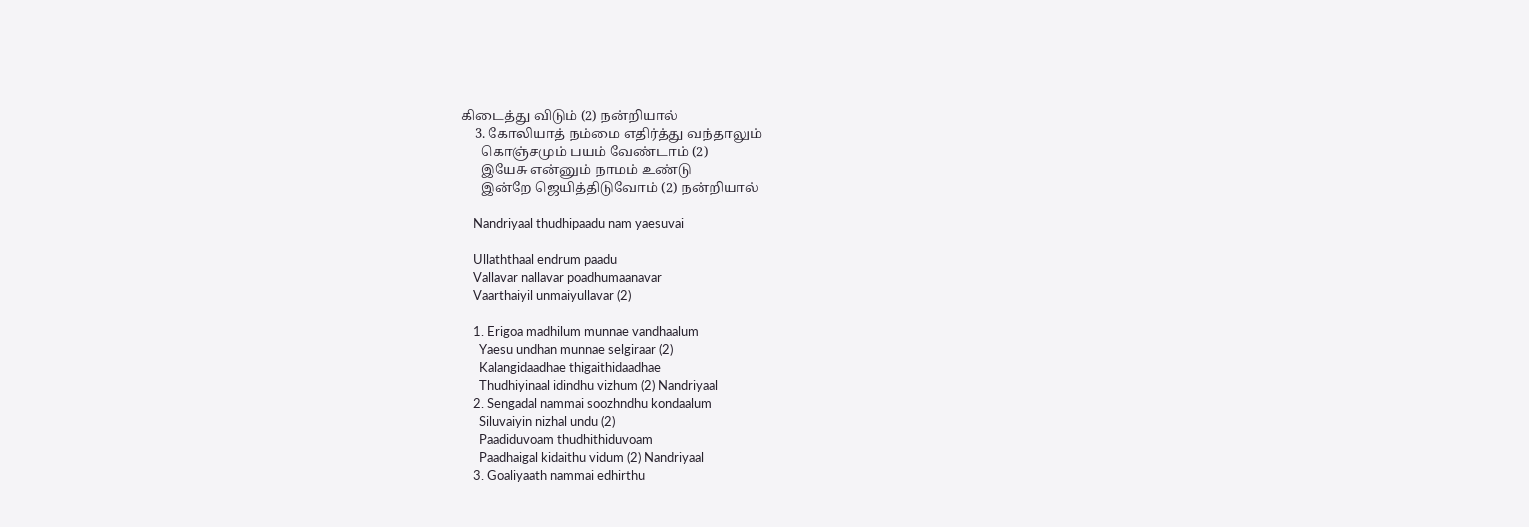கிடைத்து விடும் (2) நன்றியால்
    3. கோலியாத் நம்மை எதிர்த்து வந்தாலும்
      கொஞ்சமும் பயம் வேண்டாம் (2)
      இயேசு என்னும் நாமம் உண்டு
      இன்றே ஜெயித்திடுவோம் (2) நன்றியால்

    Nandriyaal thudhipaadu nam yaesuvai

    Ullaththaal endrum paadu
    Vallavar nallavar poadhumaanavar
    Vaarthaiyil unmaiyullavar (2)

    1. Erigoa madhilum munnae vandhaalum
      Yaesu undhan munnae selgiraar (2)
      Kalangidaadhae thigaithidaadhae
      Thudhiyinaal idindhu vizhum (2) Nandriyaal
    2. Sengadal nammai soozhndhu kondaalum
      Siluvaiyin nizhal undu (2)
      Paadiduvoam thudhithiduvoam
      Paadhaigal kidaithu vidum (2) Nandriyaal
    3. Goaliyaath nammai edhirthu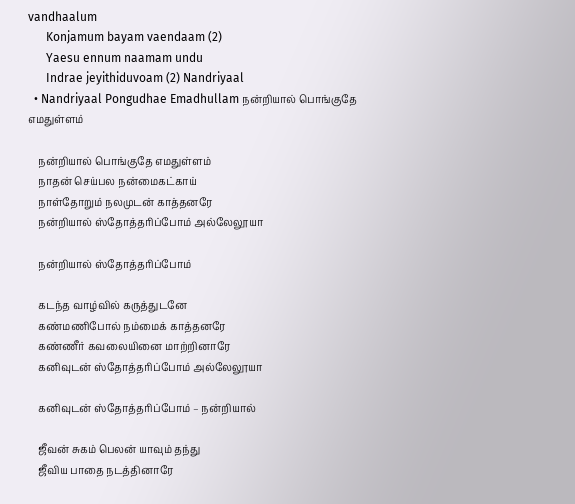vandhaalum
      Konjamum bayam vaendaam (2)
      Yaesu ennum naamam undu
      Indrae jeyithiduvoam (2) Nandriyaal
  • Nandriyaal Pongudhae Emadhullam நன்றியால் பொங்குதே எமதுள்ளம்

    நன்றியால் பொங்குதே எமதுள்ளம்
    நாதன் செய்பல நன்மைகட்காய்
    நாள்தோறும் நலமுடன் காத்தனரே
    நன்றியால் ஸ்தோத்தரிப்போம் அல்லேலூயா

    நன்றியால் ஸ்தோத்தரிப்போம்

    கடந்த வாழ்வில் கருத்துடனே
    கண்மணிபோல் நம்மைக் காத்தனரே
    கண்ணீர் கவலையினை மாற்றினாரே
    கனிவுடன் ஸ்தோத்தரிப்போம் அல்லேலூயா

    கனிவுடன் ஸ்தோத்தரிப்போம் – நன்றியால்

    ஜீவன் சுகம் பெலன் யாவும் தந்து
    ஜீவிய பாதை நடத்தினாரே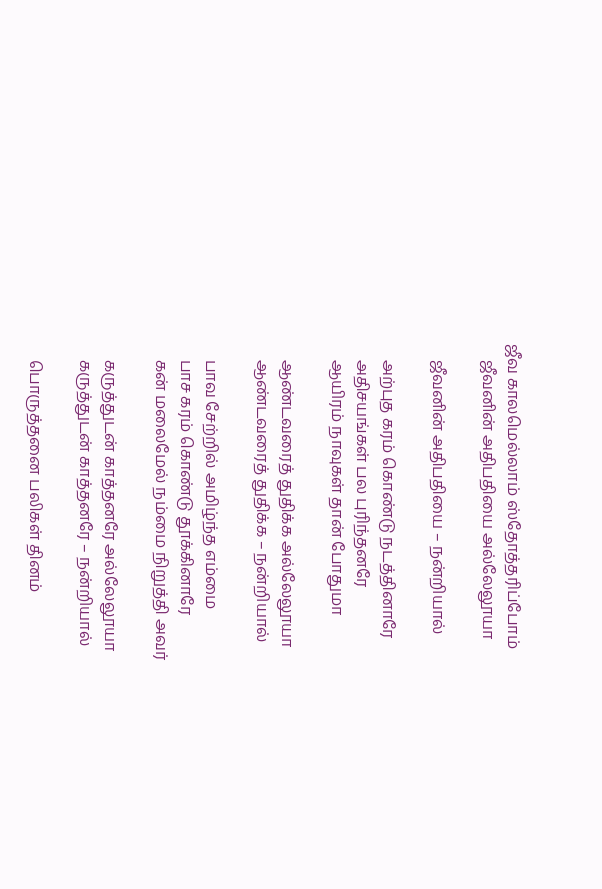ஜீவ காலமெல்லாம் ஸ்தோத்தரிப்போம்
    ஜீவனின் அதிபதியை அல்லேலூயா

    ஜீவனின் அதிபதியை – நன்றியால்

    அற்புத கரம் கொண்டு நடத்தினாரே
    அதிசயங்கள் பல புரிந்தனரே
    ஆயிரம் நாவுகள் தான் போதுமா

    ஆண்டவரைத் துதிக்க அல்லேலூயா
    ஆண்டவரைத் துதிக்க – நன்றியால்

    பாவ சேற்றில் அமிழ்ந்த எம்மை
    பாச கரம் கொண்டு தூக்கினாரே
    கன் மலைமேல் நம்மை நிறுத்தி அவர்

    கருத்துடன் காத்தனரே அல்லேலூயா
    கருத்துடன் காத்தனரே – நன்றியால்

    பொருத்தனை பலிகள் தினம்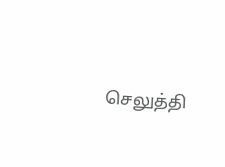செலுத்தி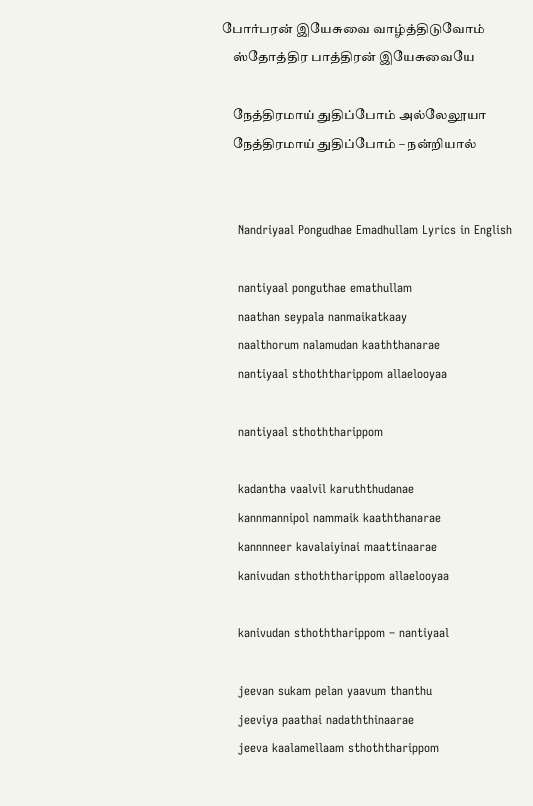போர்பரன் இயேசுவை வாழ்த்திடுவோம்
    ஸ்தோத்திர பாத்திரன் இயேசுவையே

    நேத்திரமாய் துதிப்போம் அல்லேலூயா
    நேத்திரமாய் துதிப்போம் – நன்றியால்


    Nandriyaal Pongudhae Emadhullam Lyrics in English

    nantiyaal ponguthae emathullam
    naathan seypala nanmaikatkaay
    naalthorum nalamudan kaaththanarae
    nantiyaal sthoththarippom allaelooyaa

    nantiyaal sthoththarippom

    kadantha vaalvil karuththudanae
    kannmannipol nammaik kaaththanarae
    kannnneer kavalaiyinai maattinaarae
    kanivudan sthoththarippom allaelooyaa

    kanivudan sthoththarippom – nantiyaal

    jeevan sukam pelan yaavum thanthu
    jeeviya paathai nadaththinaarae
    jeeva kaalamellaam sthoththarippom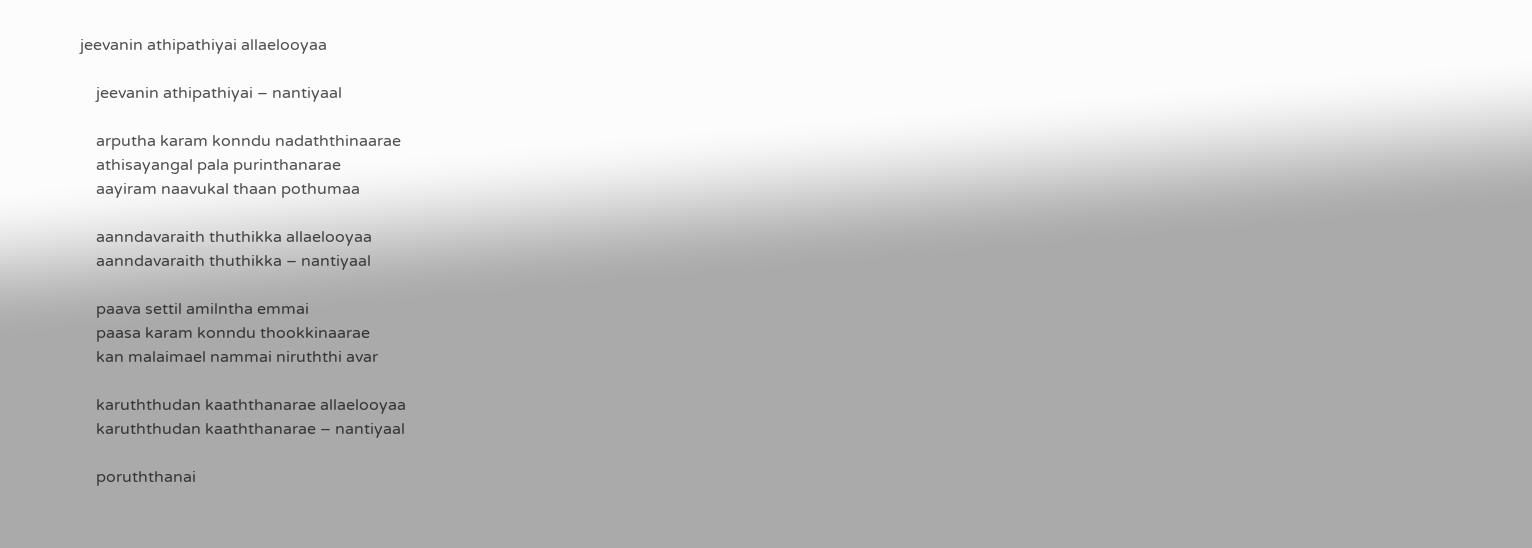jeevanin athipathiyai allaelooyaa

    jeevanin athipathiyai – nantiyaal

    arputha karam konndu nadaththinaarae
    athisayangal pala purinthanarae
    aayiram naavukal thaan pothumaa

    aanndavaraith thuthikka allaelooyaa
    aanndavaraith thuthikka – nantiyaal

    paava settil amilntha emmai
    paasa karam konndu thookkinaarae
    kan malaimael nammai niruththi avar

    karuththudan kaaththanarae allaelooyaa
    karuththudan kaaththanarae – nantiyaal

    poruththanai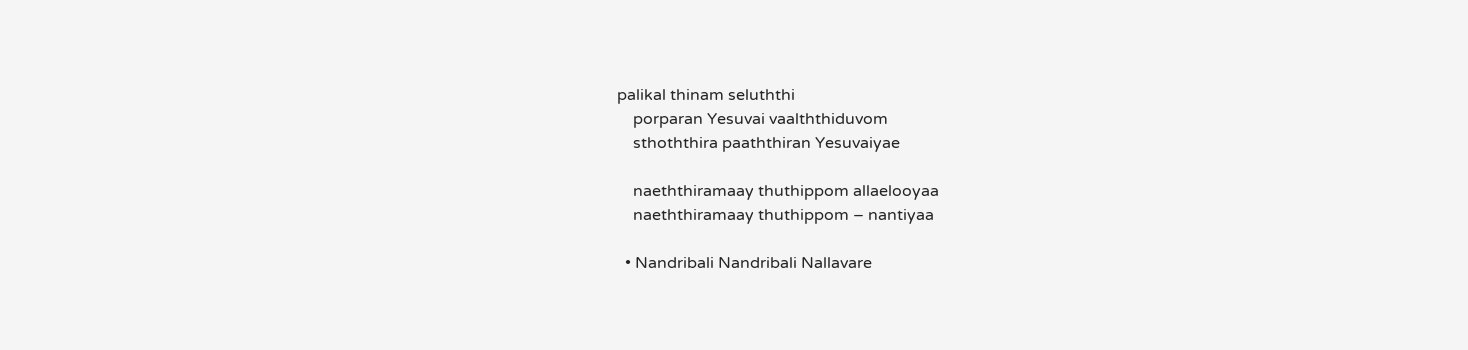palikal thinam seluththi
    porparan Yesuvai vaalththiduvom
    sthoththira paaththiran Yesuvaiyae

    naeththiramaay thuthippom allaelooyaa
    naeththiramaay thuthippom – nantiyaa

  • Nandribali Nandribali Nallavare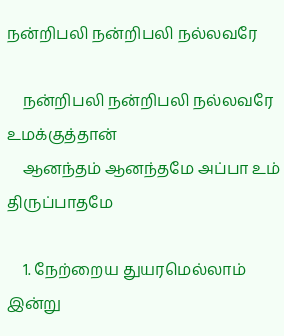நன்றிபலி நன்றிபலி நல்லவரே

    நன்றிபலி நன்றிபலி நல்லவரே உமக்குத்தான்
    ஆனந்தம் ஆனந்தமே அப்பா உம் திருப்பாதமே

    1. நேற்றைய துயரமெல்லாம் இன்று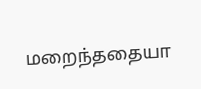மறைந்ததையா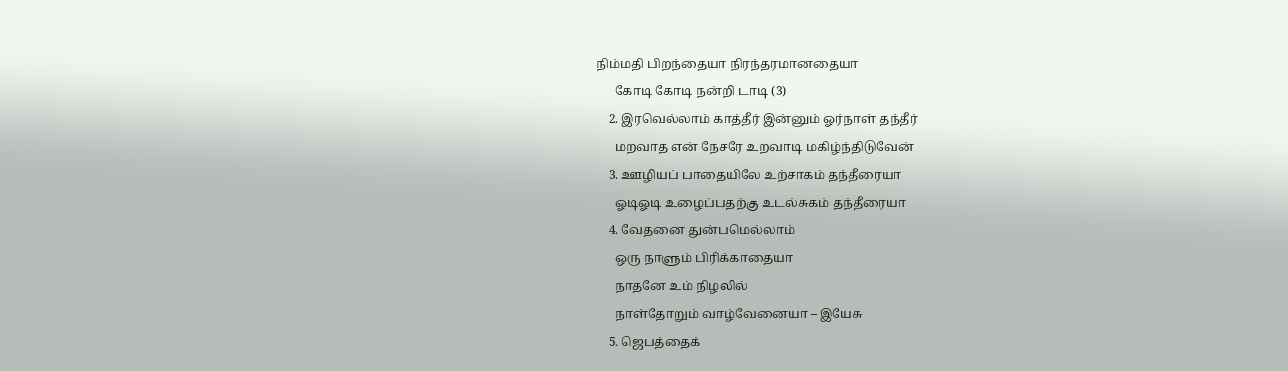நிம்மதி பிறந்தையா நிரந்தரமானதையா
      கோடி கோடி நன்றி டாடி (3)
    2. இரவெல்லாம் காத்தீர் இன்னும் ஓர்நாள் தந்தீர்
      மறவாத என் நேசரே உறவாடி மகிழ்ந்திடுவேன்
    3. ஊழியப் பாதையிலே உற்சாகம் தந்தீரையா
      ஓடிஓடி உழைப்பதற்கு உடல்சுகம் தந்தீரையா
    4. வேதனை துன்பமெல்லாம்
      ஒரு நாளும் பிரிக்காதையா
      நாதனே உம் நிழலில்
      நாள்தோறும் வாழ்வேனையா – இயேசு
    5. ஜெபத்தைக்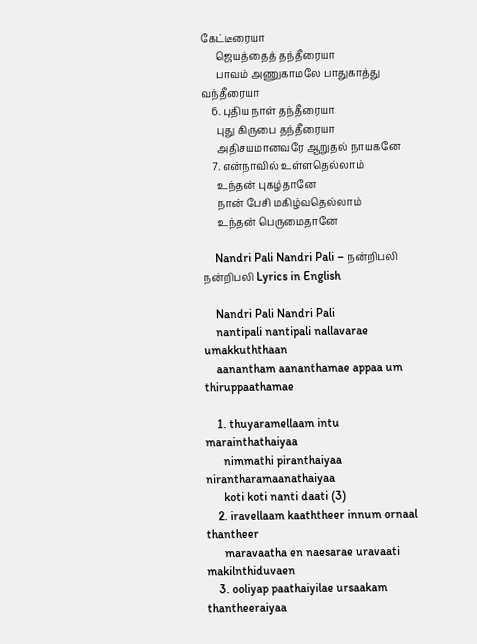கேட்டீரையா
      ஜெயத்தைத் தந்தீரையா
      பாவம் அணுகாமலே பாதுகாத்து வந்தீரையா
    6. புதிய நாள் தந்தீரையா
      புது கிருபை தந்தீரையா
      அதிசயமானவரே ஆறுதல் நாயகனே
    7. என்நாவில் உள்ளதெல்லாம்
      உந்தன் புகழ்தானே
      நான் பேசி மகிழ்வதெல்லாம்
      உந்தன் பெருமைதானே

    Nandri Pali Nandri Pali – நன்றிபலி நன்றிபலி Lyrics in English

    Nandri Pali Nandri Pali
    nantipali nantipali nallavarae umakkuththaan
    aanantham aananthamae appaa um thiruppaathamae

    1. thuyaramellaam intu marainthathaiyaa
      nimmathi piranthaiyaa nirantharamaanathaiyaa
      koti koti nanti daati (3)
    2. iravellaam kaaththeer innum ornaal thantheer
      maravaatha en naesarae uravaati makilnthiduvaen
    3. ooliyap paathaiyilae ursaakam thantheeraiyaa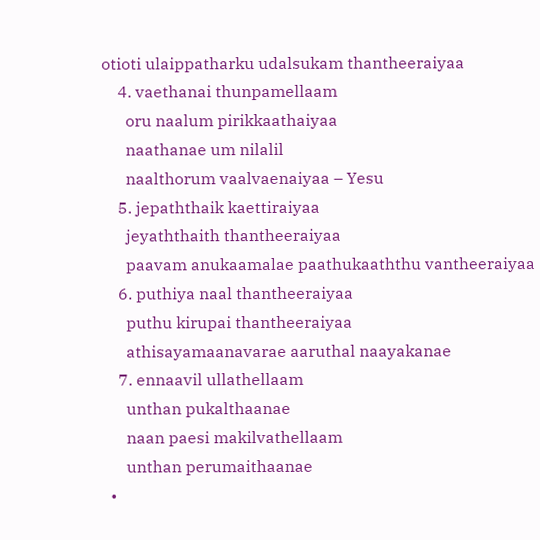otioti ulaippatharku udalsukam thantheeraiyaa
    4. vaethanai thunpamellaam
      oru naalum pirikkaathaiyaa
      naathanae um nilalil
      naalthorum vaalvaenaiyaa – Yesu
    5. jepaththaik kaettiraiyaa
      jeyaththaith thantheeraiyaa
      paavam anukaamalae paathukaaththu vantheeraiyaa
    6. puthiya naal thantheeraiyaa
      puthu kirupai thantheeraiyaa
      athisayamaanavarae aaruthal naayakanae
    7. ennaavil ullathellaam
      unthan pukalthaanae
      naan paesi makilvathellaam
      unthan perumaithaanae
  •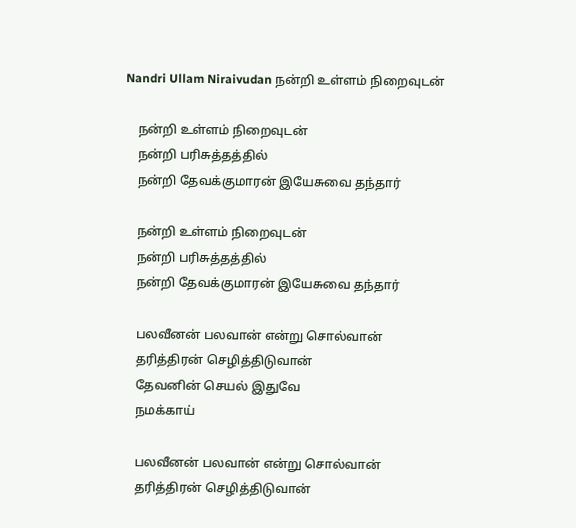Nandri Ullam Niraivudan நன்றி உள்ளம் நிறைவுடன்

    நன்றி உள்ளம் நிறைவுடன்
    நன்றி பரிசுத்தத்தில்
    நன்றி தேவக்குமாரன் இயேசுவை தந்தார்

    நன்றி உள்ளம் நிறைவுடன்
    நன்றி பரிசுத்தத்தில்
    நன்றி தேவக்குமாரன் இயேசுவை தந்தார்

    பலவீனன் பலவான் என்று சொல்வான்
    தரித்திரன் செழித்திடுவான்
    தேவனின் செயல் இதுவே
    நமக்காய்

    பலவீனன் பலவான் என்று சொல்வான்
    தரித்திரன் செழித்திடுவான்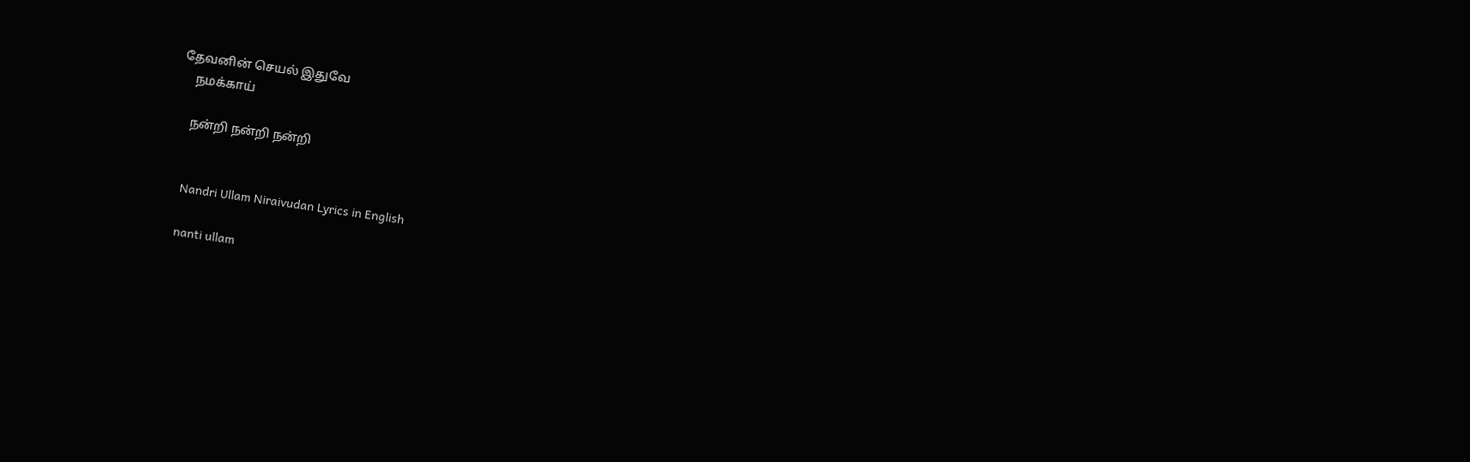தேவனின் செயல் இதுவே
    நமக்காய்

    நன்றி நன்றி நன்றி


    Nandri Ullam Niraivudan Lyrics in English

    nanti ullam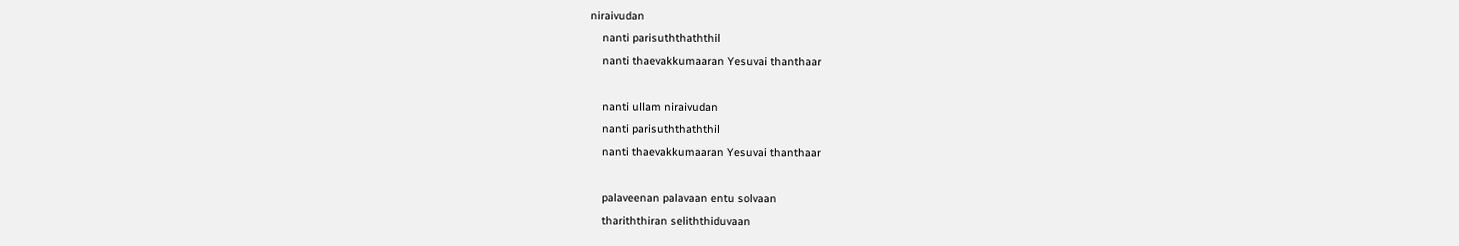niraivudan
    nanti parisuththaththil
    nanti thaevakkumaaran Yesuvai thanthaar

    nanti ullam niraivudan
    nanti parisuththaththil
    nanti thaevakkumaaran Yesuvai thanthaar

    palaveenan palavaan entu solvaan
    thariththiran seliththiduvaan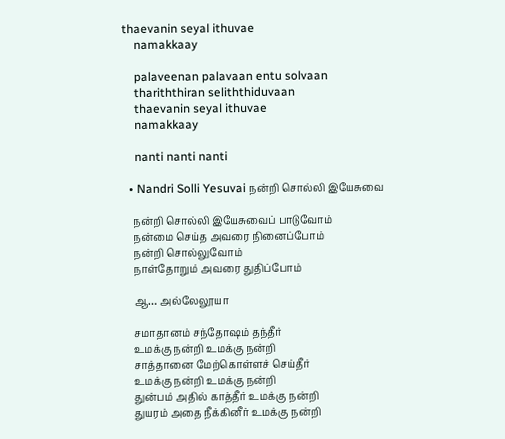thaevanin seyal ithuvae
    namakkaay

    palaveenan palavaan entu solvaan
    thariththiran seliththiduvaan
    thaevanin seyal ithuvae
    namakkaay

    nanti nanti nanti

  • Nandri Solli Yesuvai நன்றி சொல்லி இயேசுவை

    நன்றி சொல்லி இயேசுவைப் பாடுவோம்
    நன்மை செய்த அவரை நினைப்போம்
    நன்றி சொல்லுவோம்
    நாள்தோறும் அவரை துதிப்போம்

    ஆ… அல்லேலூயா

    சமாதானம் சந்தோஷம் தந்தீர்
    உமக்கு நன்றி உமக்கு நன்றி
    சாத்தானை மேற்கொள்ளச் செய்தீர்
    உமக்கு நன்றி உமக்கு நன்றி
    துன்பம் அதில் காத்தீர் உமக்கு நன்றி
    துயரம் அதை நீக்கினீர் உமக்கு நன்றி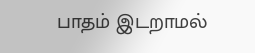பாதம் இடறாமல்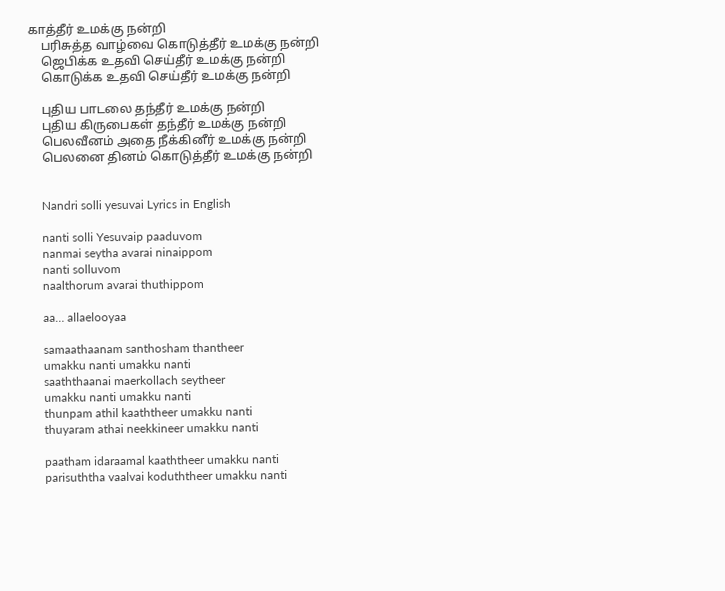காத்தீர் உமக்கு நன்றி
    பரிசுத்த வாழ்வை கொடுத்தீர் உமக்கு நன்றி
    ஜெபிக்க உதவி செய்தீர் உமக்கு நன்றி
    கொடுக்க உதவி செய்தீர் உமக்கு நன்றி

    புதிய பாடலை தந்தீர் உமக்கு நன்றி
    புதிய கிருபைகள் தந்தீர் உமக்கு நன்றி
    பெலவீனம் அதை நீக்கினீர் உமக்கு நன்றி
    பெலனை தினம் கொடுத்தீர் உமக்கு நன்றி


    Nandri solli yesuvai Lyrics in English

    nanti solli Yesuvaip paaduvom
    nanmai seytha avarai ninaippom
    nanti solluvom
    naalthorum avarai thuthippom

    aa… allaelooyaa

    samaathaanam santhosham thantheer
    umakku nanti umakku nanti
    saaththaanai maerkollach seytheer
    umakku nanti umakku nanti
    thunpam athil kaaththeer umakku nanti
    thuyaram athai neekkineer umakku nanti

    paatham idaraamal kaaththeer umakku nanti
    parisuththa vaalvai koduththeer umakku nanti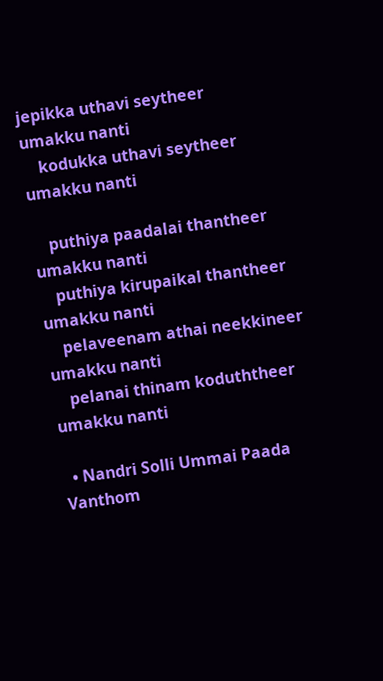jepikka uthavi seytheer umakku nanti
    kodukka uthavi seytheer umakku nanti

    puthiya paadalai thantheer umakku nanti
    puthiya kirupaikal thantheer umakku nanti
    pelaveenam athai neekkineer umakku nanti
    pelanai thinam koduththeer umakku nanti

  • Nandri Solli Ummai Paada Vanthom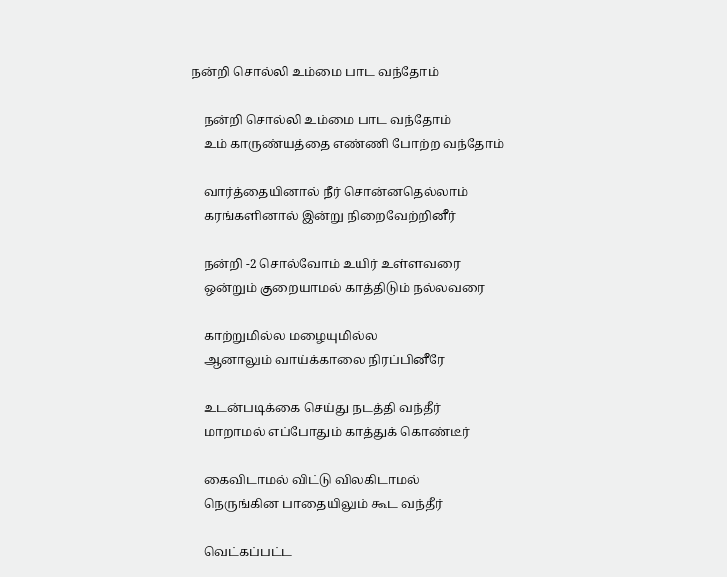நன்றி சொல்லி உம்மை பாட வந்தோம்

    நன்றி சொல்லி உம்மை பாட வந்தோம்
    உம் காருண்யத்தை எண்ணி போற்ற வந்தோம்

    வார்த்தையினால் நீர் சொன்னதெல்லாம்
    கரங்களினால் இன்று நிறைவேற்றினீர்

    நன்றி -2 சொல்வோம் உயிர் உள்ளவரை
    ஒன்றும் குறையாமல் காத்திடும் நல்லவரை

    காற்றுமில்ல மழையுமில்ல
    ஆனாலும் வாய்க்காலை நிரப்பினீரே

    உடன்படிக்கை செய்து நடத்தி வந்தீர்
    மாறாமல் எப்போதும் காத்துக் கொண்டீர்

    கைவிடாமல் விட்டு விலகிடாமல்
    நெருங்கின பாதையிலும் கூட வந்தீர்

    வெட்கப்பட்ட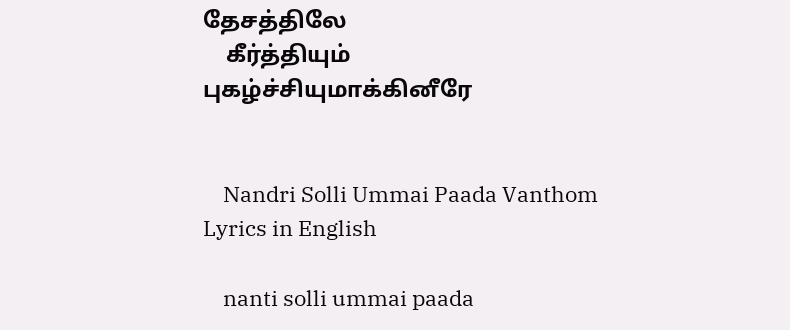தேசத்திலே
    கீர்த்தியும் புகழ்ச்சியுமாக்கினீரே


    Nandri Solli Ummai Paada Vanthom Lyrics in English

    nanti solli ummai paada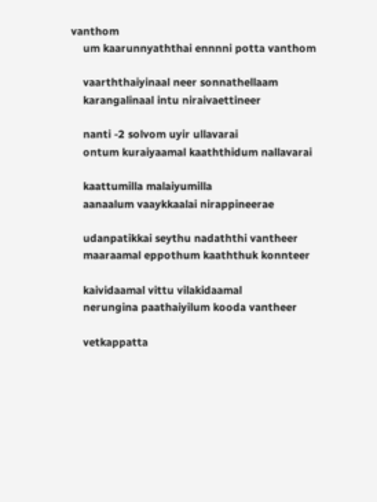vanthom
    um kaarunnyaththai ennnni potta vanthom

    vaarththaiyinaal neer sonnathellaam
    karangalinaal intu niraivaettineer

    nanti -2 solvom uyir ullavarai
    ontum kuraiyaamal kaaththidum nallavarai

    kaattumilla malaiyumilla
    aanaalum vaaykkaalai nirappineerae

    udanpatikkai seythu nadaththi vantheer
    maaraamal eppothum kaaththuk konnteer

    kaividaamal vittu vilakidaamal
    nerungina paathaiyilum kooda vantheer

    vetkappatta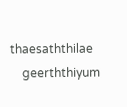thaesaththilae
    geerththiyum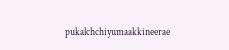pukalchchiyumaakkineerae